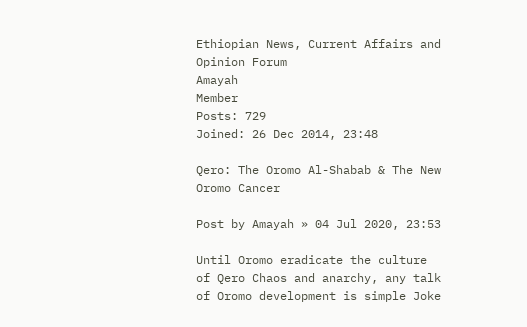Ethiopian News, Current Affairs and Opinion Forum
Amayah
Member
Posts: 729
Joined: 26 Dec 2014, 23:48

Qero: The Oromo Al-Shabab & The New Oromo Cancer

Post by Amayah » 04 Jul 2020, 23:53

Until Oromo eradicate the culture of Qero Chaos and anarchy, any talk of Oromo development is simple Joke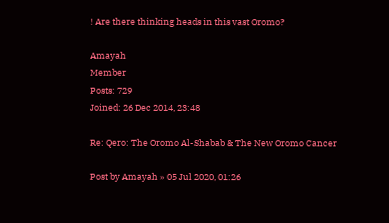! Are there thinking heads in this vast Oromo?

Amayah
Member
Posts: 729
Joined: 26 Dec 2014, 23:48

Re: Qero: The Oromo Al-Shabab & The New Oromo Cancer

Post by Amayah » 05 Jul 2020, 01:26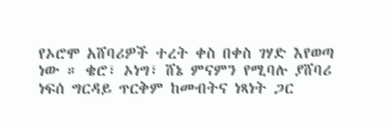የኦሮሞ አሸባሪዎች ተረት ቀስ በቀስ ገሃድ እየወጣ ነው ። ቄሮ፣ ኦነግ፣ ሸኔ ምናምን የሚባሉ ያሸባሪ ነፍሰ ግርዳይ ጥርቅም ከመብትና ነጻነት ጋር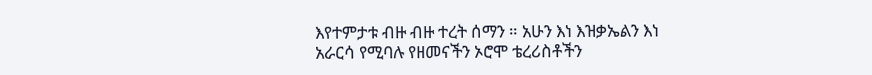እየተምታቱ ብዙ ብዙ ተረት ሰማን ። አሁን እነ እዝቃኤልን እነ አራርሳ የሚባሉ የዘመናችን ኦሮሞ ቴረሪስቶችን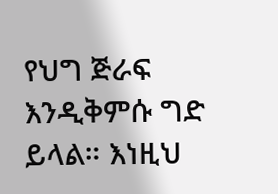የህግ ጅራፍ እንዲቅምሱ ግድ ይላል። እነዚህ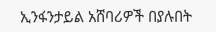ኢንፋንታይል አሸባሪዎች በያሉበት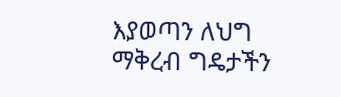እያወጣን ለህግ ማቅረብ ግዴታችን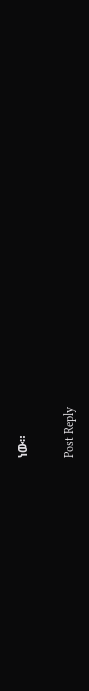ነው።

Post Reply